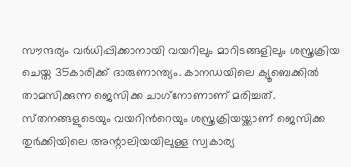സൗന്ദര്യം വർധിപ്പിക്കാനായി വയറിലും മാറിടങ്ങളിലും ശസ്ത്രക്രിയ ചെയ്ത 35കാരിക്ക് ദാരുണാന്ത്യം. കാനഡയിലെ ക്യൂബെക്കിൽ താമസിക്കുന്ന ജെസിക്ക ചാഗ്‌നോണാണ് മരിച്ചത്. സ്‌തനങ്ങളുടെയും വയറിന്‍റെയും ശസ്ത്രക്രിയയ്ക്കാണ് ജെസിക്ക തുർക്കിയിലെ അന്റാലിയയിലുള്ള സ്വകാര്യ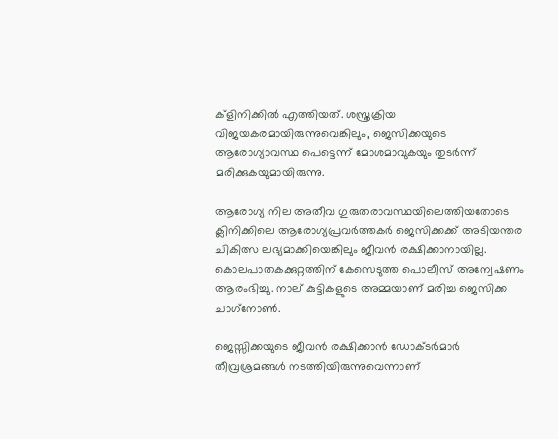ക്ളിനിക്കിൽ എത്തിയത്. ശസ്ത്രക്രിയ വിജയകരമായിരുന്നുവെങ്കിലും, ജെസിക്കയുടെ ആരോഗ്യാവസ്ഥ പെട്ടെന്ന് മോശമാവുകയും തുടർന്ന് മരിക്കുകയുമായിരുന്നു.

ആരോഗ്യ നില അതീവ ഗുരുതരാവസ്ഥയിലെത്തിയതോടെ ക്ലിനിക്കിലെ ആരോഗ്യപ്രവർത്തകർ ജെസിക്കക്ക് അടിയന്തര ചികിത്സ ലഭ്യമാക്കിയെങ്കിലും ജീവൻ രക്ഷിക്കാനായില്ല. കൊലപാതകക്കുറ്റത്തിന് കേസെടുത്ത പൊലീസ് അന്വേഷണം ആരംഭിച്ചു. നാല് കുട്ടികളുടെ അമ്മയാണ് മരിച്ച ജെസിക്ക ചാഗ്‌നോൺ.

ജെസ്സിക്കയുടെ ജീവൻ രക്ഷിക്കാൻ ഡോക്ടർമാർ തീവ്രശ്രമങ്ങൾ നടത്തിയിരുന്നുവെന്നാണ്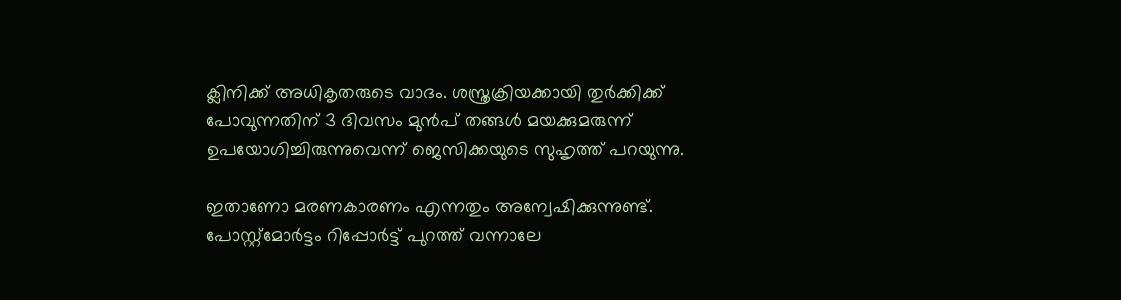ക്ലിനിക്ക് അധികൃതരുടെ വാദം. ശസ്ത്രക്രിയക്കായി തുർക്കിക്ക് പോവുന്നതിന് 3 ദിവസം മുൻപ് തങ്ങൾ മയക്കുമരുന്ന് ഉപയോഗിച്ചിരുന്നുവെന്ന് ജെസിക്കയുടെ സുഹൃത്ത് പറയുന്നു.

ഇതാണോ മരണകാരണം എന്നതും അന്വേഷിക്കുന്നുണ്ട്. പോസ്റ്റ്മോർട്ടം റിപ്പോർട്ട് പുറത്ത് വന്നാലേ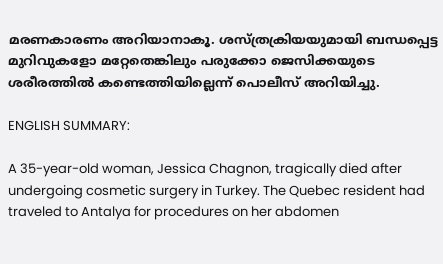മരണകാരണം അറിയാനാകൂ. ശസ്ത്രക്രിയയുമായി ബന്ധപ്പെട്ട മുറിവുകളോ മറ്റേതെങ്കിലും പരുക്കോ ജെസിക്കയുടെ ശരീരത്തിൽ കണ്ടെത്തിയില്ലെന്ന് പൊലീസ് അറിയിച്ചു.

ENGLISH SUMMARY:

A 35-year-old woman, Jessica Chagnon, tragically died after undergoing cosmetic surgery in Turkey. The Quebec resident had traveled to Antalya for procedures on her abdomen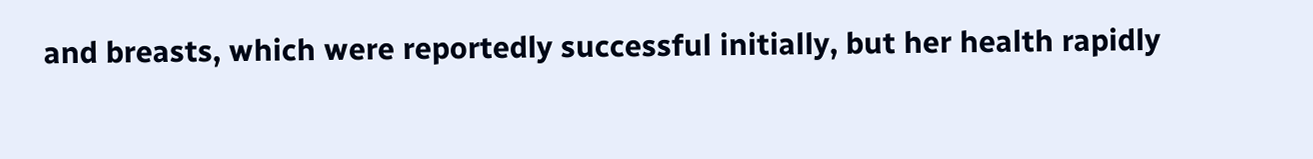and breasts, which were reportedly successful initially, but her health rapidly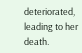deteriorated, leading to her death.